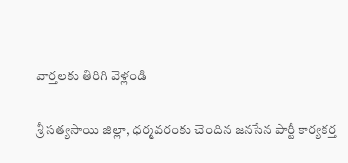వార్తలకు తిరిగి వెళ్లండి

శ్రీ సత్యసాయి జిల్లా, ధర్మవరంకు చెందిన జనసేన పార్టీ కార్యకర్త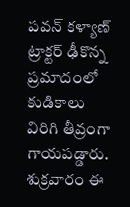పవన్ కళ్యాణ్ ట్రాక్టర్ ఢీకొన్న ప్రమాదంలో కుడికాలు విరిగి తీవ్రంగా గాయపడ్డారు.
శుక్రవారం ఈ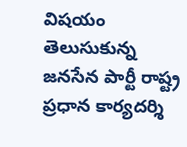విషయం తెలుసుకున్న జనసేన పార్టీ రాష్ట్ర ప్రధాన కార్యదర్శి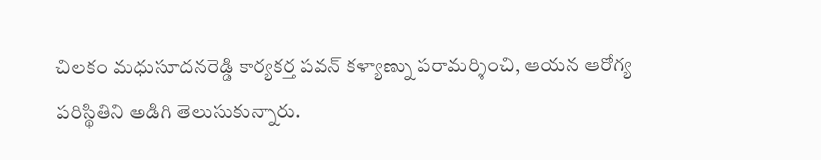చిలకం మధుసూదనరెడ్డి కార్యకర్త పవన్ కళ్యాణ్ను పరామర్శించి, ఆయన ఆరోగ్య పరిస్థితిని అడిగి తెలుసుకున్నారు.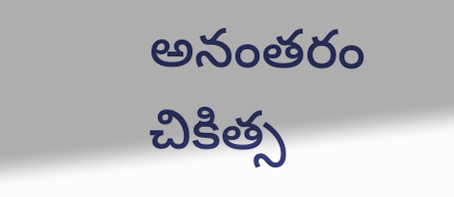అనంతరం చికిత్స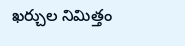ఖర్చుల నిమిత్తం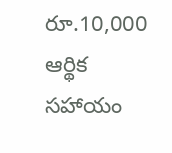రూ.10,000 ఆర్థిక సహాయం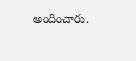అందించారు.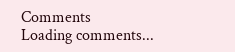Comments
Loading comments...